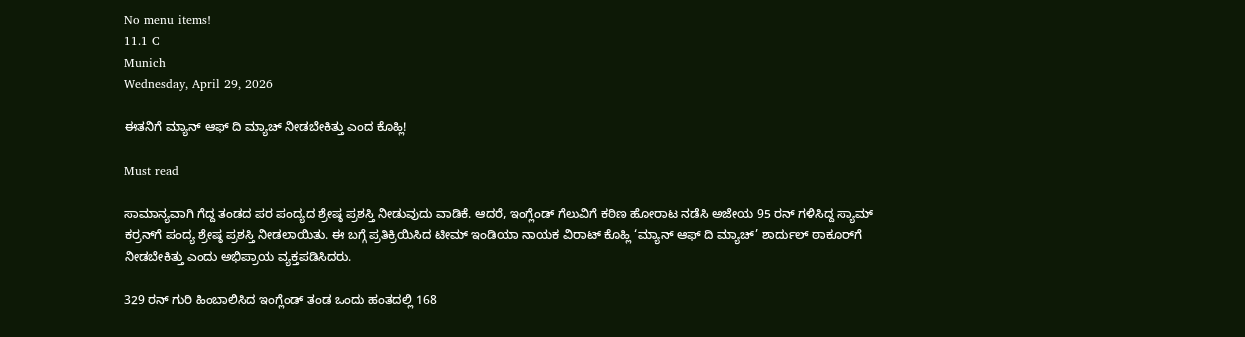No menu items!
11.1 C
Munich
Wednesday, April 29, 2026

ಈತನಿಗೆ ಮ್ಯಾನ್ ಆಫ್ ದಿ‌ ಮ್ಯಾಚ್ ನೀಡಬೇಕಿತ್ತು ಎಂದ ಕೊಹ್ಲಿ!

Must read

ಸಾಮಾನ್ಯವಾಗಿ ಗೆದ್ದ ತಂಡದ ಪರ ಪಂದ್ಯದ ಶ್ರೇಷ್ಠ ಪ್ರಶಸ್ತಿ ನೀಡುವುದು ವಾಡಿಕೆ. ಆದರೆ, ಇಂಗ್ಲೆಂಡ್‌ ಗೆಲುವಿಗೆ ಕಠಿಣ ಹೋರಾಟ ನಡೆಸಿ ಅಜೇಯ 95 ರನ್‌ ಗಳಿಸಿದ್ದ ಸ್ಯಾಮ್‌ ಕರ್ರನ್‌ಗೆ ಪಂದ್ಯ ಶ್ರೇಷ್ಠ ಪ್ರಶಸ್ತಿ ನೀಡಲಾಯಿತು. ಈ ಬಗ್ಗೆ ಪ್ರತಿಕ್ರಿಯಿಸಿದ ಟೀಮ್‌ ಇಂಡಿಯಾ ನಾಯಕ ವಿರಾಟ್‌ ಕೊಹ್ಲಿ ‘ಮ್ಯಾನ್‌ ಆಫ್‌ ದಿ ಮ್ಯಾಚ್‌’ ಶಾರ್ದುಲ್‌ ಠಾಕೂರ್‌ಗೆ‌ ನೀಡಬೇಕಿತ್ತು ಎಂದು ಅಭಿಪ್ರಾಯ ವ್ಯಕ್ತಪಡಿಸಿದರು.

329 ರನ್‌ ಗುರಿ ಹಿಂಬಾಲಿಸಿದ ಇಂಗ್ಲೆಂಡ್‌ ತಂಡ ಒಂದು ಹಂತದಲ್ಲಿ 168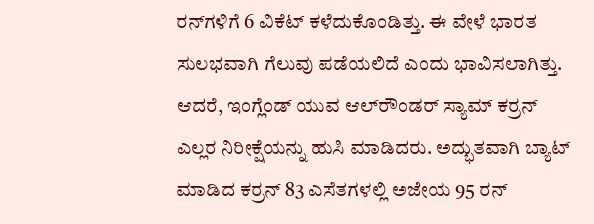ರನ್‌ಗಳಿಗೆ 6 ವಿಕೆಟ್‌ ಕಳೆದುಕೊಂಡಿತ್ತು. ಈ ವೇಳೆ ಭಾರತ ಸುಲಭವಾಗಿ ಗೆಲುವು ಪಡೆಯಲಿದೆ ಎಂದು ಭಾವಿಸಲಾಗಿತ್ತು. ಆದರೆ, ಇಂಗ್ಲೆಂಡ್‌ ಯುವ ಆಲ್‌ರೌಂಡರ್‌ ಸ್ಯಾಮ್‌ ಕರ್ರನ್‌ ಎಲ್ಲರ ನಿರೀಕ್ಷೆಯನ್ನು ಹುಸಿ ಮಾಡಿದರು. ಅದ್ಭುತವಾಗಿ ಬ್ಯಾಟ್‌ ಮಾಡಿದ ಕರ್ರನ್‌ 83 ಎಸೆತಗಳಲ್ಲಿ ಅಜೇಯ 95 ರನ್‌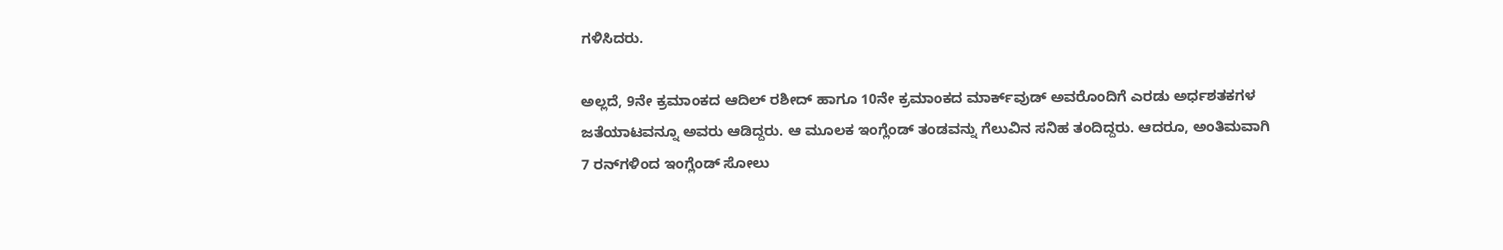ಗಳಿಸಿದರು.

ಅಲ್ಲದೆ, 9ನೇ ಕ್ರಮಾಂಕದ ಆದಿಲ್‌ ರಶೀದ್‌ ಹಾಗೂ 10ನೇ ಕ್ರಮಾಂಕದ ಮಾರ್ಕ್‌ವುಡ್‌ ಅವರೊಂದಿಗೆ ಎರಡು ಅರ್ಧಶತಕಗಳ ಜತೆಯಾಟವನ್ನೂ ಅವರು ಆಡಿದ್ದರು. ಆ ಮೂಲಕ ಇಂಗ್ಲೆಂಡ್‌ ತಂಡವನ್ನು ಗೆಲುವಿನ ಸನಿಹ ತಂದಿದ್ದರು. ಆದರೂ, ಅಂತಿಮವಾಗಿ 7 ರನ್‌ಗಳಿಂದ ಇಂಗ್ಲೆಂಡ್‌ ಸೋಲು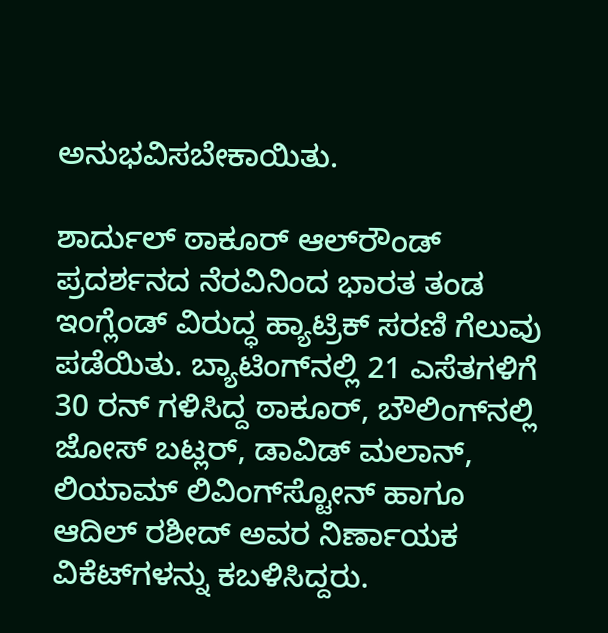ಅನುಭವಿಸಬೇಕಾಯಿತು.

ಶಾರ್ದುಲ್‌ ಠಾಕೂರ್‌ ಆಲ್‌ರೌಂಡ್‌ ಪ್ರದರ್ಶನದ ನೆರವಿನಿಂದ ಭಾರತ ತಂಡ ಇಂಗ್ಲೆಂಡ್ ವಿರುದ್ಧ‌ ಹ್ಯಾಟ್ರಿಕ್‌ ಸರಣಿ ಗೆಲುವು ಪಡೆಯಿತು. ಬ್ಯಾಟಿಂಗ್‌ನಲ್ಲಿ 21 ಎಸೆತಗಳಿಗೆ 30 ರನ್‌ ಗಳಿಸಿದ್ದ ಠಾಕೂರ್‌, ಬೌಲಿಂಗ್‌ನಲ್ಲಿ ಜೋಸ್‌ ಬಟ್ಲರ್, ಡಾವಿಡ್‌ ಮಲಾನ್‌, ಲಿಯಾಮ್ ಲಿವಿಂಗ್‌ಸ್ಟೋನ್‌ ಹಾಗೂ ಆದಿಲ್‌ ರಶೀದ್‌ ಅವರ ನಿರ್ಣಾಯಕ ವಿಕೆಟ್‌ಗಳನ್ನು ಕಬಳಿಸಿದ್ದರು.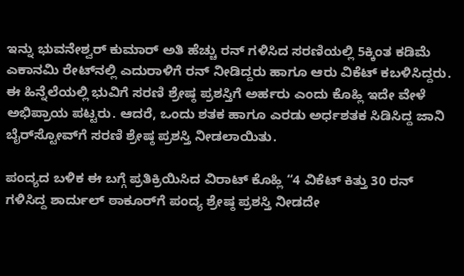ಇನ್ನು ಭುವನೇಶ್ವರ್ ಕುಮಾರ್‌ ಅತಿ ಹೆಚ್ಚು ರನ್‌ ಗಳಿಸಿದ ಸರಣಿಯಲ್ಲಿ 5ಕ್ಕಿಂತ ಕಡಿಮೆ ಎಕಾನಮಿ ರೇಟ್‌ನಲ್ಲಿ ಎದುರಾಳಿಗೆ ರನ್‌ ನೀಡಿದ್ದರು ಹಾಗೂ ಆರು ವಿಕೆಟ್‌ ಕಬಳಿಸಿದ್ದರು. ಈ ಹಿನ್ನೆಲೆಯಲ್ಲಿ ಭುವಿಗೆ ಸರಣಿ ಶ್ರೇಷ್ಠ ಪ್ರಶಸ್ತಿಗೆ ಅರ್ಹರು ಎಂದು ಕೊಹ್ಲಿ ಇದೇ ವೇಳೆ ಅಭಿಪ್ರಾಯ ಪಟ್ಟರು. ಆದರೆ, ಒಂದು ಶತಕ ಹಾಗೂ ಎರಡು ಅರ್ಧಶತಕ ಸಿಡಿಸಿದ್ದ ಜಾನಿ ಬೈರ್‌ಸ್ಟೋವ್‌ಗೆ ಸರಣಿ ಶ್ರೇಷ್ಠ ಪ್ರಶಸ್ತಿ ನೀಡಲಾಯಿತು.

ಪಂದ್ಯದ ಬಳಿಕ ಈ ಬಗ್ಗೆ ಪ್ರತಿಕ್ರಿಯಿಸಿದ ವಿರಾಟ್‌ ಕೊಹ್ಲಿ “4 ವಿಕೆಟ್‌ ಕಿತ್ತು 30 ರನ್‌ ಗಳಿಸಿದ್ದ ಶಾರ್ದುಲ್‌ ಠಾಕೂರ್‌ಗೆ ಪಂದ್ಯ ಶ್ರೇಷ್ಠ ಪ್ರಶಸ್ತಿ ನೀಡದೇ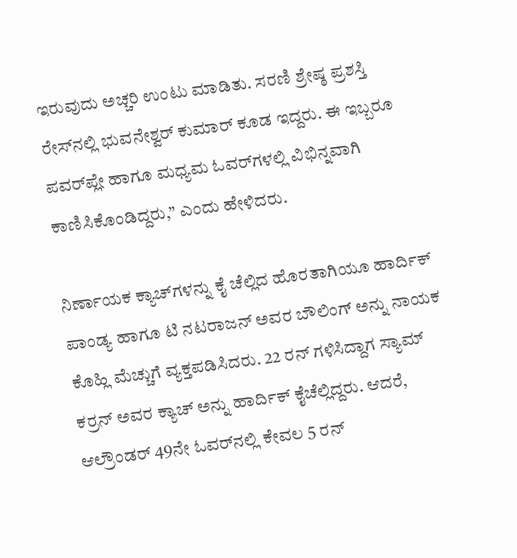ಇರುವುದು ಅಚ್ಚರಿ ಉಂಟು ಮಾಡಿತು. ಸರಣಿ ಶ್ರೇಷ್ಠ ಪ್ರಶಸ್ತಿ ರೇಸ್‌ನಲ್ಲಿ ಭುವನೇಶ್ವರ್ ಕುಮಾರ್ ಕೂಡ‌ ಇದ್ದರು. ಈ ಇಬ್ಬರೂ ಪವರ್‌ಪ್ಲೇ ಹಾಗೂ ಮಧ್ಯಮ ಓವರ್‌ಗಳಲ್ಲಿ ವಿಭಿನ್ನವಾಗಿ ಕಾಣಿಸಿಕೊಂಡಿದ್ದರು,” ಎಂದು ಹೇಳಿದರು.

ನಿರ್ಣಾಯಕ ಕ್ಯಾಚ್‌ಗಳನ್ನು ಕೈ ಚೆಲ್ಲಿದ ಹೊರತಾಗಿಯೂ ಹಾರ್ದಿಕ್‌ ಪಾಂಡ್ಯ ಹಾಗೂ ಟಿ ನಟರಾಜನ್‌ ಅವರ ಬೌಲಿಂಗ್‌ ಅನ್ನು ನಾಯಕ ಕೊಹ್ಲಿ ಮೆಚ್ಚುಗೆ ವ್ಯಕ್ತಪಡಿಸಿದರು. 22 ರನ್‌ ಗಳಿಸಿದ್ದಾಗ ಸ್ಯಾಮ್‌ ಕರ್ರನ್‌ ಅವರ ಕ್ಯಾಚ್ ಅನ್ನು ಹಾರ್ದಿಕ್‌ ಕೈಚೆಲ್ಲಿದ್ದರು. ಆದರೆ, ಆಲ್ರೌಂಡರ್‌ 49ನೇ ಓವರ್‌ನಲ್ಲಿ ಕೇವಲ 5 ರನ್‌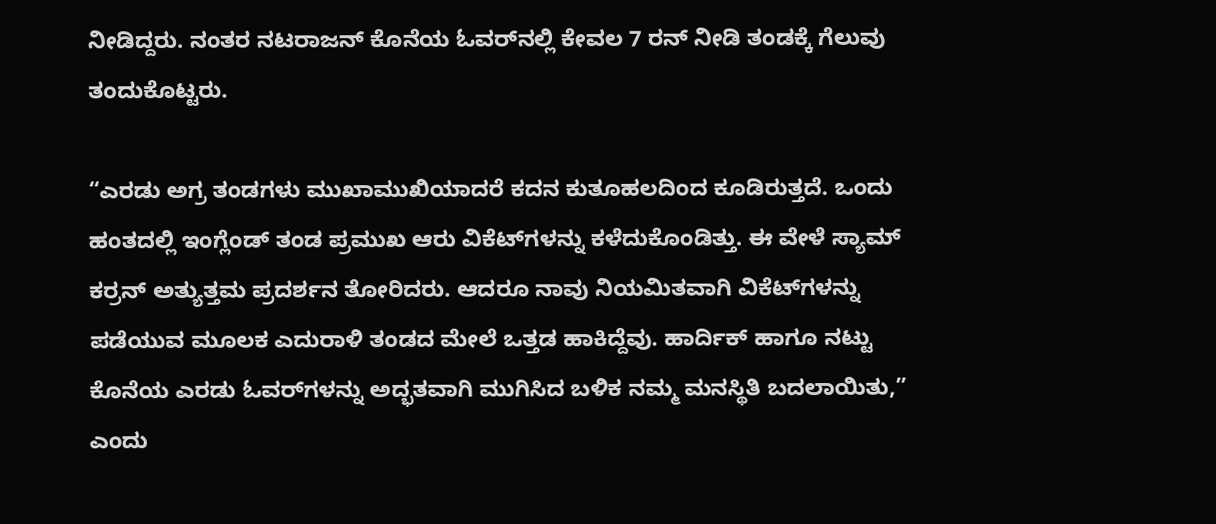ನೀಡಿದ್ದರು. ನಂತರ ನಟರಾಜನ್‌ ಕೊನೆಯ ಓವರ್‌ನಲ್ಲಿ ಕೇವಲ 7 ರನ್‌ ನೀಡಿ ತಂಡಕ್ಕೆ ಗೆಲುವು ತಂದುಕೊಟ್ಟರು.

“ಎರಡು ಅಗ್ರ ತಂಡಗಳು ಮುಖಾಮುಖಿಯಾದರೆ ಕದನ ಕುತೂಹಲದಿಂದ ಕೂಡಿರುತ್ತದೆ. ಒಂದು ಹಂತದಲ್ಲಿ ಇಂಗ್ಲೆಂಡ್‌ ತಂಡ ಪ್ರಮುಖ ಆರು ವಿಕೆಟ್‌ಗಳನ್ನು ಕಳೆದುಕೊಂಡಿತ್ತು. ಈ ವೇಳೆ ಸ್ಯಾಮ್‌ ಕರ್ರನ್‌ ಅತ್ಯುತ್ತಮ ಪ್ರದರ್ಶನ ತೋರಿದರು. ಆದರೂ ನಾವು ನಿಯಮಿತವಾಗಿ ವಿಕೆಟ್‌ಗಳನ್ನು ಪಡೆಯುವ ಮೂಲಕ ಎದುರಾಳಿ ತಂಡದ ಮೇಲೆ ಒತ್ತಡ ಹಾಕಿದ್ದೆವು. ಹಾರ್ದಿಕ್‌ ಹಾಗೂ ನಟ್ಟು ಕೊನೆಯ ಎರಡು ಓವರ್‌ಗಳನ್ನು ಅದ್ಭತವಾಗಿ ಮುಗಿಸಿದ ಬಳಿಕ ನಮ್ಮ ಮನಸ್ಥಿತಿ ಬದಲಾಯಿತು,” ಎಂದು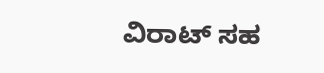ವಿರಾಟ್‌ ಸಹ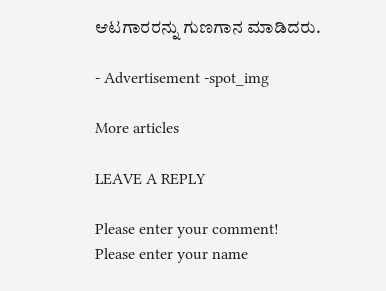ಆಟಗಾರರನ್ನು ಗುಣಗಾನ ಮಾಡಿದರು.

- Advertisement -spot_img

More articles

LEAVE A REPLY

Please enter your comment!
Please enter your name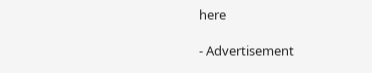here

- Advertisement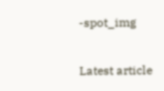-spot_img

Latest article